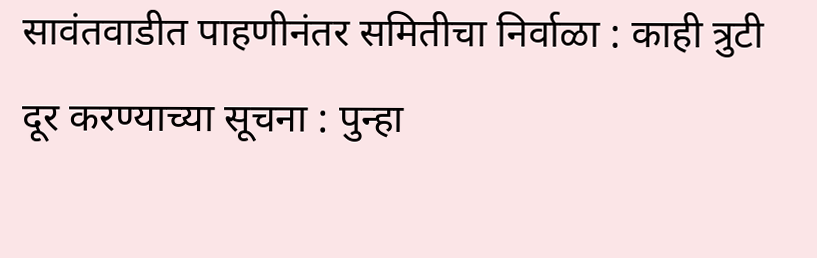सावंतवाडीत पाहणीनंतर समितीचा निर्वाळा : काही त्रुटी दूर करण्याच्या सूचना : पुन्हा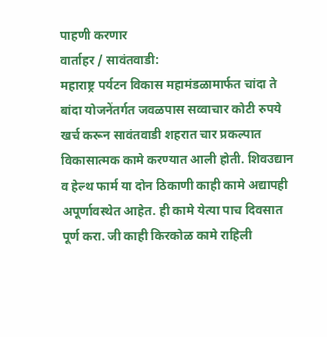पाहणी करणार
वार्ताहर / सावंतवाडी:
महाराष्ट्र पर्यटन विकास महामंडळामार्फत चांदा ते बांदा योजनेंतर्गत जवळपास सव्वाचार कोटी रुपये खर्च करून सावंतवाडी शहरात चार प्रकल्पात विकासात्मक कामे करण्यात आली होती. शिवउद्यान व हेल्थ फार्म या दोन ठिकाणी काही कामे अद्यापही अपूर्णावस्थेत आहेत. ही कामे येत्या पाच दिवसात पूर्ण करा. जी काही किरकोळ कामे राहिली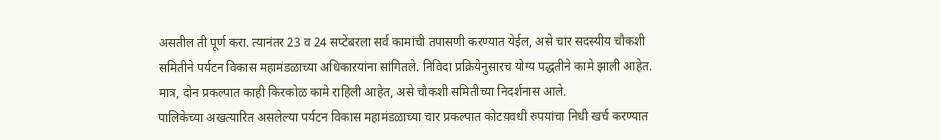असतील ती पूर्ण करा. त्यानंतर 23 व 24 सप्टेंबरला सर्व कामांची तपासणी करण्यात येईल, असे चार सदस्यीय चौकशी समितीने पर्यटन विकास महामंडळाच्या अधिकाऱयांना सांगितले. निविदा प्रक्रियेनुसारच योग्य पद्धतीने कामे झाली आहेत. मात्र, दोन प्रकल्पात काही किरकोळ कामे राहिली आहेत, असे चौकशी समितीच्या निदर्शनास आले.
पालिकेच्या अखत्यारित असलेल्या पर्यटन विकास महामंडळाच्या चार प्रकल्पात कोटय़वधी रुपयांचा निधी खर्च करण्यात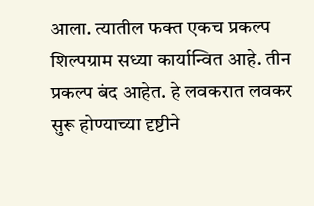आला. त्यातील फक्त एकच प्रकल्प शिल्पग्राम सध्या कार्यान्वित आहे. तीन प्रकल्प बंद आहेत. हे लवकरात लवकर सुरू होण्याच्या दृष्टीने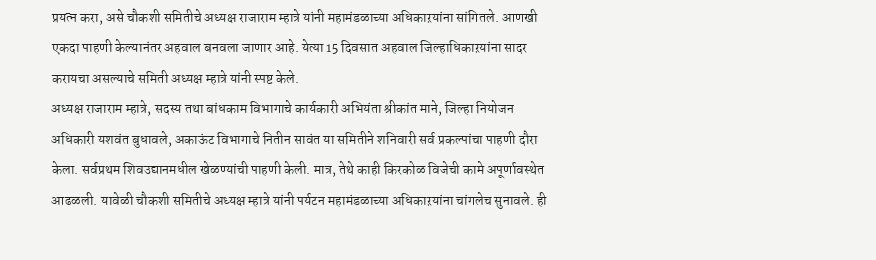प्रयत्न करा, असे चौकशी समितीचे अध्यक्ष राजाराम म्हात्रे यांनी महामंडळाच्या अधिकाऱयांना सांगितले. आणखी एकदा पाहणी केल्यानंतर अहवाल बनवला जाणार आहे. येत्या 15 दिवसात अहवाल जिल्हाधिकाऱयांना सादर करायचा असल्याचे समिती अध्यक्ष म्हात्रे यांनी स्पष्ट केले.
अध्यक्ष राजाराम म्हात्रे, सदस्य तथा बांधकाम विभागाचे कार्यकारी अभियंता श्रीकांत माने, जिल्हा नियोजन अधिकारी यशवंत बुधावले, अकाऊंट विभागाचे नितीन सावंत या समितीने शनिवारी सर्व प्रकल्पांचा पाहणी दौरा केला. सर्वप्रथम शिवउद्यानमधील खेळण्यांची पाहणी केली. मात्र, तेथे काही किरकोळ विजेची कामे अपूर्णावस्थेत आढळली. यावेळी चौकशी समितीचे अध्यक्ष म्हात्रे यांनी पर्यटन महामंडळाच्या अधिकाऱयांना चांगलेच सुनावले. ही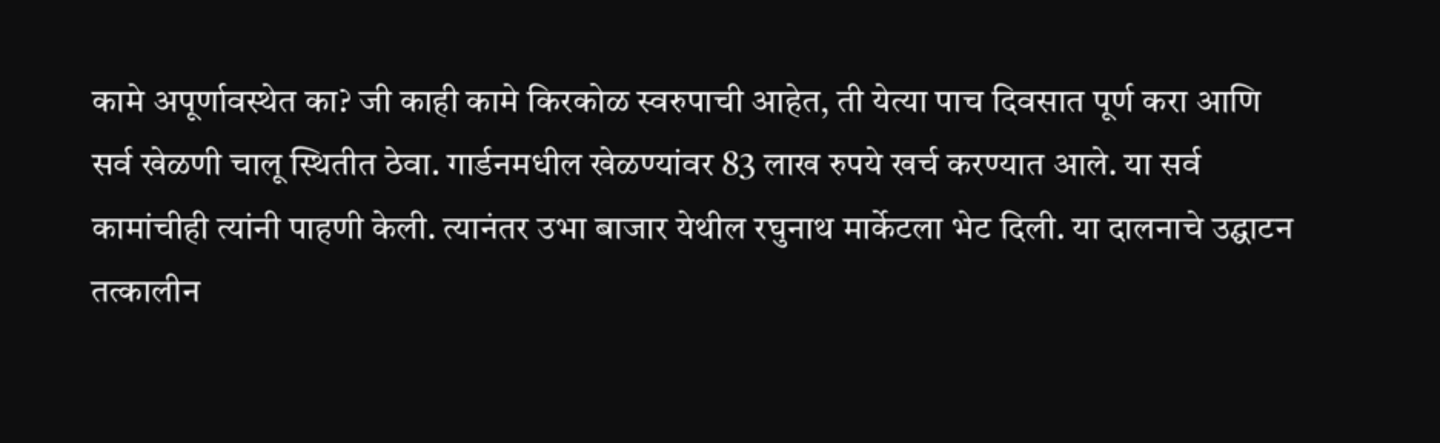कामे अपूर्णावस्थेत का? जी काही कामे किरकोळ स्वरुपाची आहेत, ती येत्या पाच दिवसात पूर्ण करा आणि सर्व खेळणी चालू स्थितीत ठेवा. गार्डनमधील खेळण्यांवर 83 लाख रुपये खर्च करण्यात आले. या सर्व कामांचीही त्यांनी पाहणी केली. त्यानंतर उभा बाजार येथील रघुनाथ मार्केटला भेट दिली. या दालनाचे उद्घाटन तत्कालीन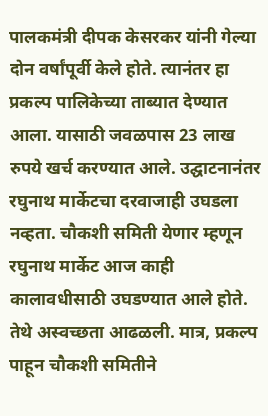पालकमंत्री दीपक केसरकर यांनी गेल्या दोन वर्षांपूर्वी केले होते. त्यानंतर हा प्रकल्प पालिकेच्या ताब्यात देण्यात आला. यासाठी जवळपास 23 लाख रुपये खर्च करण्यात आले. उद्घाटनानंतर रघुनाथ मार्केटचा दरवाजाही उघडला नव्हता. चौकशी समिती येणार म्हणून रघुनाथ मार्केट आज काही कालावधीसाठी उघडण्यात आले होते. तेथे अस्वच्छता आढळली. मात्र, प्रकल्प पाहून चौकशी समितीने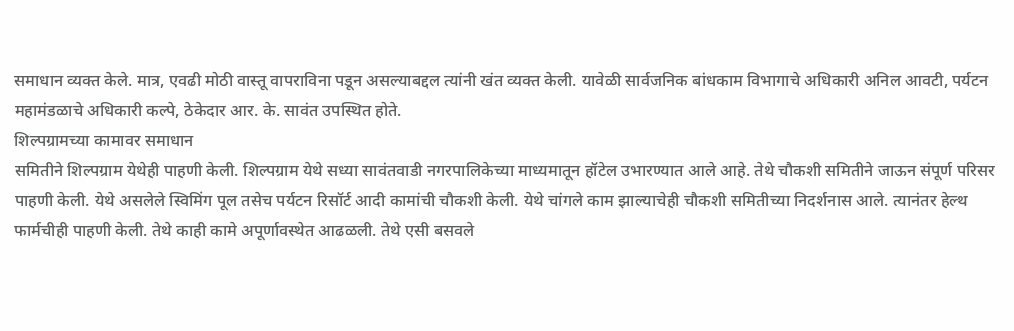समाधान व्यक्त केले. मात्र, एवढी मोठी वास्तू वापराविना पडून असल्याबद्दल त्यांनी खंत व्यक्त केली. यावेळी सार्वजनिक बांधकाम विभागाचे अधिकारी अनिल आवटी, पर्यटन महामंडळाचे अधिकारी कल्पे, ठेकेदार आर. के. सावंत उपस्थित होते.
शिल्पग्रामच्या कामावर समाधान
समितीने शिल्पग्राम येथेही पाहणी केली. शिल्पग्राम येथे सध्या सावंतवाडी नगरपालिकेच्या माध्यमातून हॉटेल उभारण्यात आले आहे. तेथे चौकशी समितीने जाऊन संपूर्ण परिसर पाहणी केली. येथे असलेले स्विमिंग पूल तसेच पर्यटन रिसॉर्ट आदी कामांची चौकशी केली. येथे चांगले काम झाल्याचेही चौकशी समितीच्या निदर्शनास आले. त्यानंतर हेल्थ फार्मचीही पाहणी केली. तेथे काही कामे अपूर्णावस्थेत आढळली. तेथे एसी बसवले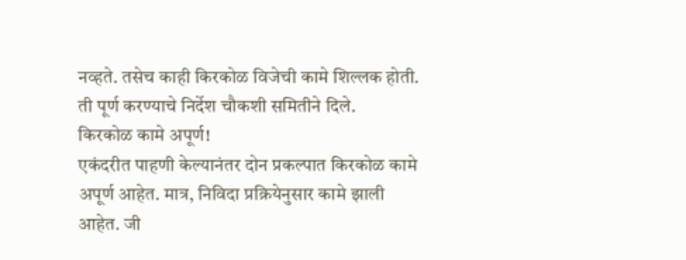नव्हते. तसेच काही किरकोळ विजेची कामे शिल्लक होती. ती पूर्ण करण्याचे निर्देश चौकशी समितीने दिले.
किरकोळ कामे अपूर्ण!
एकंदरीत पाहणी केल्यानंतर दोन प्रकल्पात किरकोळ कामे अपूर्ण आहेत. मात्र, निविदा प्रक्रियेनुसार कामे झाली आहेत. जी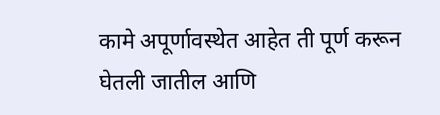कामे अपूर्णावस्थेत आहेत ती पूर्ण करून घेतली जातील आणि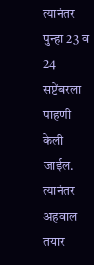त्यानंतर पुन्हा 23 व 24 सप्टेंबरला पाहणी केली जाईल. त्यानंतर अहवाल तयार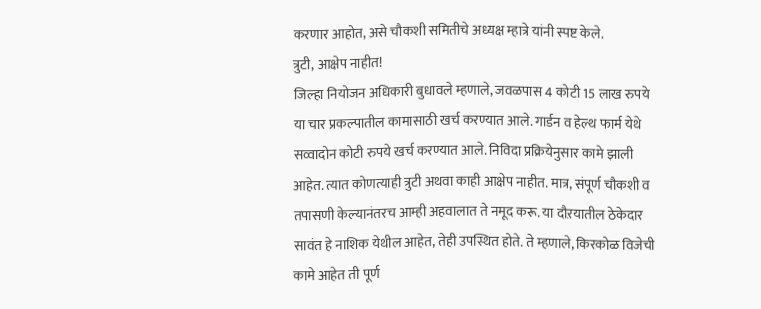करणार आहोत, असे चौकशी समितीचे अध्यक्ष म्हात्रे यांनी स्पष्ट केले.
त्रुटी, आक्षेप नाहीत!
जिल्हा नियोजन अधिकारी बुधावले म्हणाले, जवळपास 4 कोटी 15 लाख रुपये या चार प्रकल्पातील कामासाठी खर्च करण्यात आले. गार्डन व हेल्थ फार्म येथे सव्वादोन कोटी रुपये खर्च करण्यात आले. निविदा प्रक्रियेनुसार कामे झाली आहेत. त्यात कोणत्याही त्रुटी अथवा काही आक्षेप नाहीत. मात्र, संपूर्ण चौकशी व तपासणी केल्यानंतरच आम्ही अहवालात ते नमूद करू. या दौऱयातील ठेकेदार सावंत हे नाशिक येथील आहेत, तेही उपस्थित होते. ते म्हणाले, किरकोळ विजेची कामे आहेत ती पूर्ण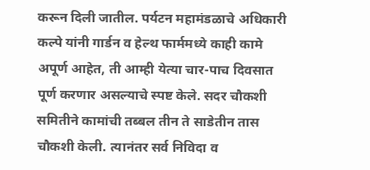करून दिली जातील. पर्यटन महामंडळाचे अधिकारी कल्पे यांनी गार्डन व हेल्थ फार्ममध्ये काही कामे अपूर्ण आहेत, ती आम्ही येत्या चार-पाच दिवसात पूर्ण करणार असल्याचे स्पष्ट केले. सदर चौकशी समितीने कामांची तब्बल तीन ते साडेतीन तास चौकशी केली. त्यानंतर सर्व निविदा व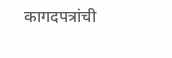कागदपत्रांची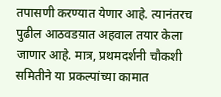तपासणी करण्यात येणार आहे. त्यानंतरच पुढील आठवडय़ात अहवाल तयार केला जाणार आहे. मात्र, प्रथमदर्शनी चौकशी समितीने या प्रकल्पांच्या कामात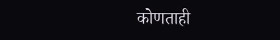कोणताही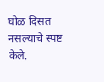घोळ दिसत नसल्याचे स्पष्ट केले.